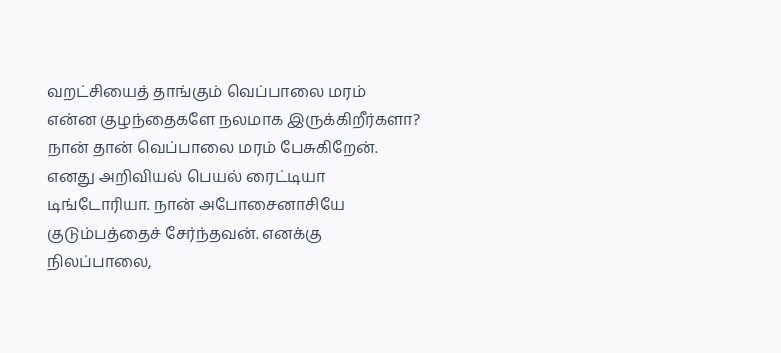வறட்சியைத் தாங்கும் வெப்பாலை மரம்
என்ன குழந்தைகளே நலமாக இருக்கிறீர்களா?
நான் தான் வெப்பாலை மரம் பேசுகிறேன். எனது அறிவியல் பெயல் ரைட்டியா டிங்டோரியா. நான் அபோசைனாசியே குடும்பத்தைச் சேர்ந்தவன். எனக்கு நிலப்பாலை,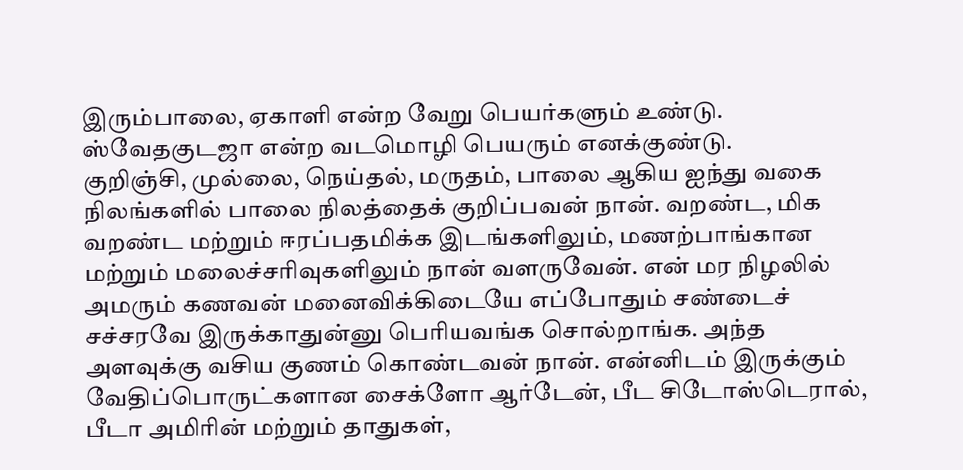இரும்பாலை, ஏகாளி என்ற வேறு பெயர்களும் உண்டு. ஸ்வேதகுடஜா என்ற வடமொழி பெயரும் எனக்குண்டு.
குறிஞ்சி, முல்லை, நெய்தல், மருதம், பாலை ஆகிய ஐந்து வகை நிலங்களில் பாலை நிலத்தைக் குறிப்பவன் நான். வறண்ட, மிக வறண்ட மற்றும் ஈரப்பதமிக்க இடங்களிலும், மணற்பாங்கான மற்றும் மலைச்சரிவுகளிலும் நான் வளருவேன். என் மர நிழலில் அமரும் கணவன் மனைவிக்கிடையே எப்போதும் சண்டைச் சச்சரவே இருக்காதுன்னு பெரியவங்க சொல்றாங்க. அந்த அளவுக்கு வசிய குணம் கொண்டவன் நான். என்னிடம் இருக்கும் வேதிப்பொருட்களான சைக்ளோ ஆர்டேன், பீட சிடோஸ்டெரால், பீடா அமிரின் மற்றும் தாதுகள்,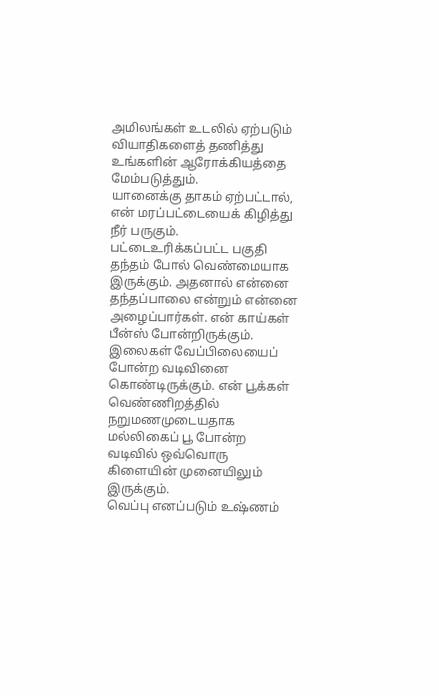அமிலங்கள் உடலில் ஏற்படும் வியாதிகளைத் தணித்து உங்களின் ஆரோக்கியத்தை மேம்படுத்தும்.
யானைக்கு தாகம் ஏற்பட்டால், என் மரப்பட்டையைக் கிழித்து நீர் பருகும். பட்டைஉரிக்கப்பட்ட பகுதி தந்தம் போல் வெண்மையாக இருக்கும். அதனால் என்னை தந்தப்பாலை என்றும் என்னை அழைப்பார்கள். என் காய்கள் பீன்ஸ் போன்றிருக்கும். இலைகள் வேப்பிலையைப் போன்ற வடிவினை கொண்டிருக்கும். என் பூக்கள் வெண்ணிறத்தில் நறுமணமுடையதாக மல்லிகைப் பூ போன்ற வடிவில் ஒவ்வொரு கிளையின் முனையிலும் இருக்கும்.
வெப்பு எனப்படும் உஷ்ணம்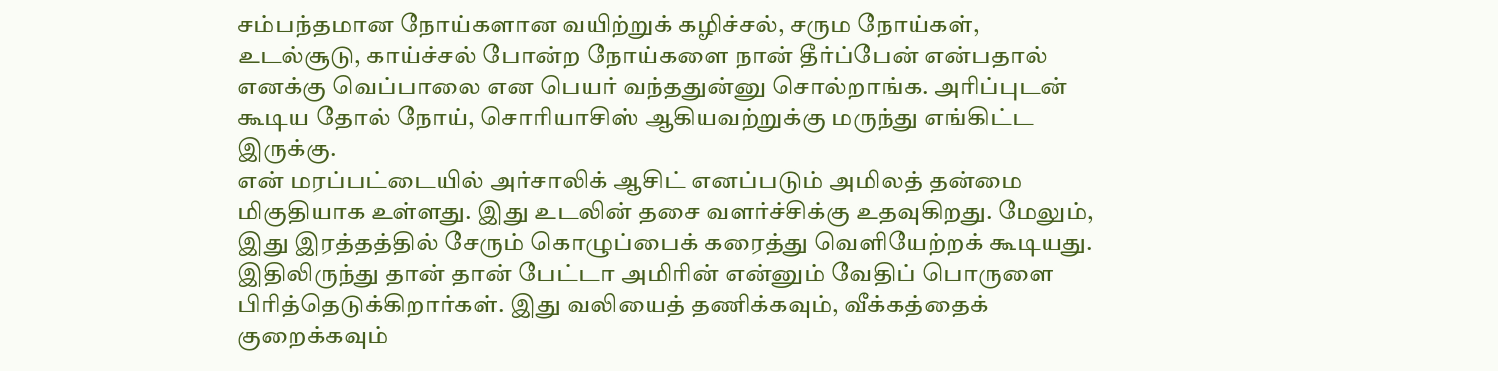சம்பந்தமான நோய்களான வயிற்றுக் கழிச்சல், சரும நோய்கள், உடல்சூடு, காய்ச்சல் போன்ற நோய்களை நான் தீர்ப்பேன் என்பதால் எனக்கு வெப்பாலை என பெயர் வந்ததுன்னு சொல்றாங்க. அரிப்புடன் கூடிய தோல் நோய், சொரியாசிஸ் ஆகியவற்றுக்கு மருந்து எங்கிட்ட இருக்கு.
என் மரப்பட்டையில் அர்சாலிக் ஆசிட் எனப்படும் அமிலத் தன்மை மிகுதியாக உள்ளது. இது உடலின் தசை வளர்ச்சிக்கு உதவுகிறது. மேலும், இது இரத்தத்தில் சேரும் கொழுப்பைக் கரைத்து வெளியேற்றக் கூடியது. இதிலிருந்து தான் தான் பேட்டா அமிரின் என்னும் வேதிப் பொருளை பிரித்தெடுக்கிறார்கள். இது வலியைத் தணிக்கவும், வீக்கத்தைக் குறைக்கவும்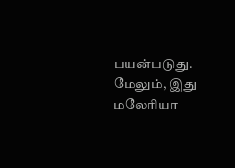பயன்படுது. மேலும், இது மலேரியா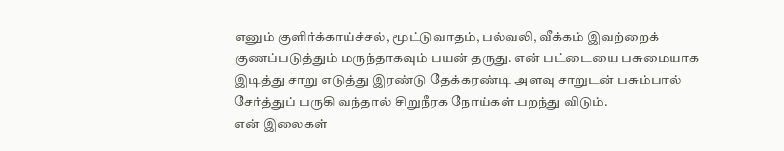எனும் குளிர்க்காய்ச்சல், மூட்டுவாதம், பல்வலி, வீக்கம் இவற்றைக் குணப்படுத்தும் மருந்தாகவும் பயன் தருது. என் பட்டையை பசுமையாக இடித்து சாறு எடுத்து இரண்டு தேக்கரண்டி அளவு சாறுடன் பசும்பால் சேர்த்துப் பருகி வந்தால் சிறுநீரக நோய்கள் பறந்து விடும்.
என் இலைகள்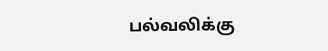பல்வலிக்கு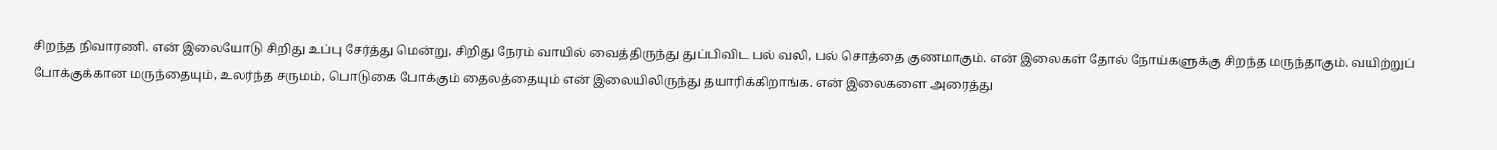சிறந்த நிவாரணி. என் இலையோடு சிறிது உப்பு சேர்த்து மென்று, சிறிது நேரம் வாயில் வைத்திருந்து துப்பிவிட பல் வலி, பல் சொத்தை குணமாகும். என் இலைகள் தோல் நோய்களுக்கு சிறந்த மருந்தாகும். வயிற்றுப் போக்குக்கான மருந்தையும், உலர்ந்த சருமம், பொடுகை போக்கும் தைலத்தையும் என் இலையிலிருந்து தயாரிக்கிறாங்க. என் இலைகளை அரைத்து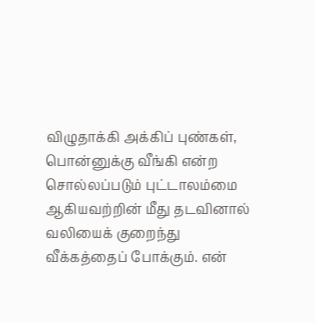விழுதாக்கி அக்கிப் புண்கள், பொன்னுக்கு வீங்கி என்ற சொல்லப்படும் புட்டாலம்மை ஆகியவற்றின் மீது தடவினால் வலியைக் குறைந்து வீக்கத்தைப் போக்கும். என்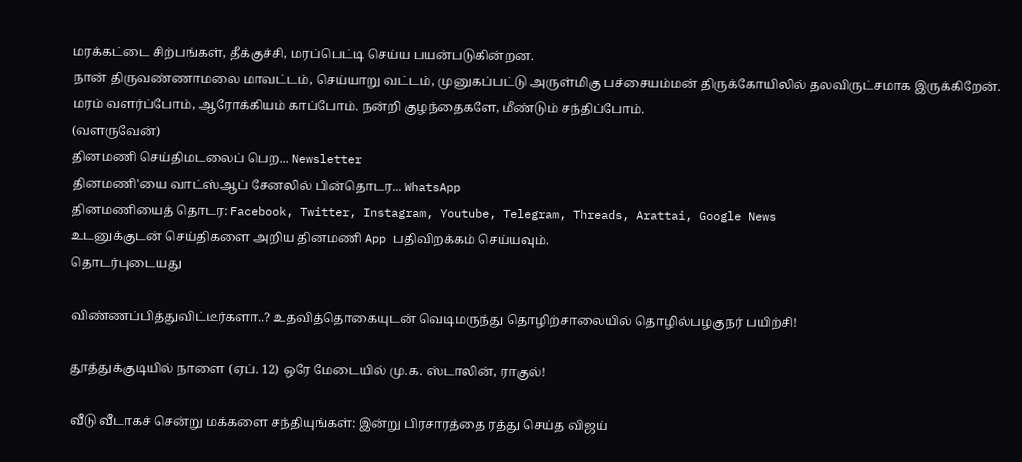மரக்கட்டை சிற்பங்கள், தீக்குச்சி, மரப்பெட்டி செய்ய பயன்படுகின்றன.
நான் திருவண்ணாமலை மாவட்டம், செய்யாறு வட்டம், முனுகப்பட்டு அருள்மிகு பச்சையம்மன் திருக்கோயிலில் தலவிருட்சமாக இருக்கிறேன். மரம் வளர்ப்போம், ஆரோக்கியம் காப்போம். நன்றி குழந்தைகளே, மீண்டும் சந்திப்போம்.
(வளருவேன்)
தினமணி செய்திமடலைப் பெற... Newsletter
தினமணி'யை வாட்ஸ்ஆப் சேனலில் பின்தொடர... WhatsApp
தினமணியைத் தொடர: Facebook, Twitter, Instagram, Youtube, Telegram, Threads, Arattai, Google News
உடனுக்குடன் செய்திகளை அறிய தினமணி App பதிவிறக்கம் செய்யவும்.
தொடர்புடையது

விண்ணப்பித்துவிட்டீர்களா..? உதவித்தொகையுடன் வெடிமருந்து தொழிற்சாலையில் தொழில்பழகுநர் பயிற்சி!

தூத்துக்குடியில் நாளை (ஏப். 12) ஒரே மேடையில் மு.க. ஸ்டாலின், ராகுல்!

வீடு வீடாகச் சென்று மக்களை சந்தியுங்கள்: இன்று பிரசாரத்தை ரத்து செய்த விஜய்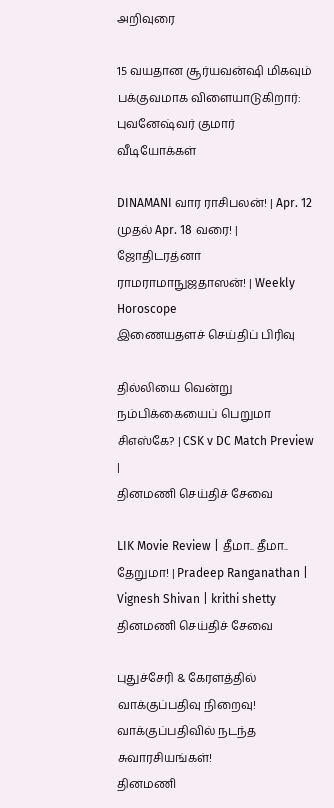அறிவுரை

15 வயதான சூர்யவன்ஷி மிகவும் பக்குவமாக விளையாடுகிறார்: புவனேஷ்வர் குமார்
வீடியோக்கள்

DINAMANI வார ராசிபலன்! | Apr. 12 முதல் Apr. 18 வரை! | ஜோதிடரத்னா ராமராமாநுஜதாஸன்! | Weekly Horoscope
இணையதளச் செய்திப் பிரிவு

தில்லியை வென்று நம்பிக்கையைப் பெறுமா சிஎஸ்கே? | CSK v DC Match Preview |
தினமணி செய்திச் சேவை

LIK Movie Review | தீமா.. தீமா.. தேறுமா! | Pradeep Ranganathan | Vignesh Shivan | krithi shetty
தினமணி செய்திச் சேவை

புதுச்சேரி & கேரளத்தில் வாக்குப்பதிவு நிறைவு! வாக்குப்பதிவில் நடந்த சுவாரசியங்கள்!
தினமணி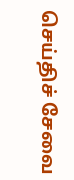செய்திச் சேவை